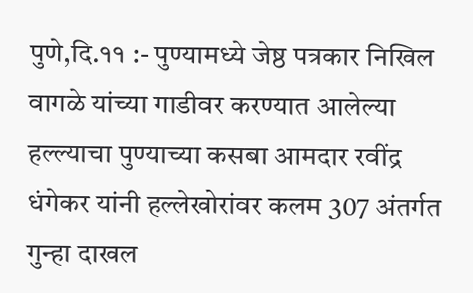पुणे,दि.११ :- पुण्यामध्ये जेष्ठ पत्रकार निखिल वागळे यांच्या गाडीवर करण्यात आलेल्या हल्ल्याचा पुण्याच्या कसबा आमदार रवींद्र धंगेकर यांनी हल्लेखोरांवर कलम 307 अंतर्गत गुन्हा दाखल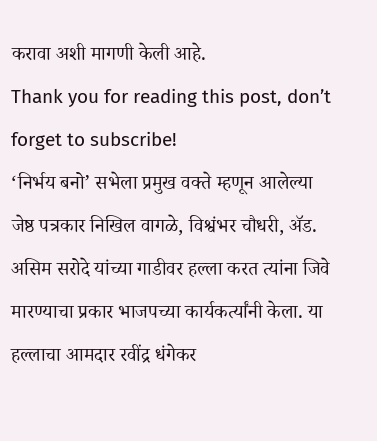करावा अशी मागणी केली आहे.
Thank you for reading this post, don’t forget to subscribe!
‘निर्भय बनो’ सभेला प्रमुख वक्ते म्हणून आलेल्या जेष्ठ पत्रकार निखिल वागळे, विश्वंभर चौधरी, ॲड. असिम सरोदे यांच्या गाडीवर हल्ला करत त्यांना जिवे मारण्याचा प्रकार भाजपच्या कार्यकर्त्यांनी केला. या हल्लाचा आमदार रवींद्र धंगेकर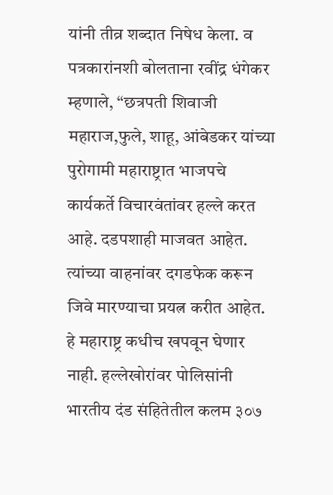यांनी तीव्र शब्दात निषेध केला. व पत्रकारांनशी बोलताना रवींद्र धंगेकर म्हणाले, “छत्रपती शिवाजी महाराज,फुले, शाहू, आंबेडकर यांच्या पुरोगामी महाराष्ट्रात भाजपचे कार्यकर्ते विचारवंतांवर हल्ले करत आहे. दडपशाही माजवत आहेत. त्यांच्या वाहनांवर दगडफेक करून जिवे मारण्याचा प्रयत्न करीत आहेत. हे महाराष्ट्र कधीच खपवून घेणार नाही. हल्लेखोरांवर पोलिसांनी भारतीय दंड संहितेतील कलम ३०७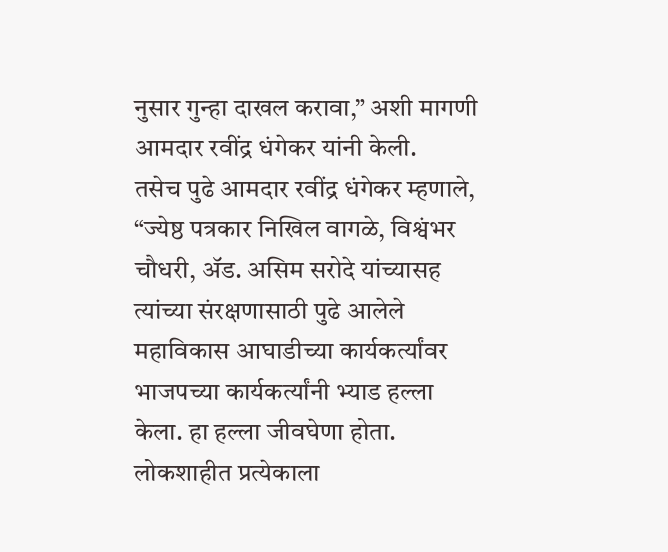नुसार गुन्हा दाखल करावा,” अशी मागणी आमदार रवींद्र धंगेकर यांनी केली.
तसेच पुढे आमदार रवींद्र धंगेकर म्हणाले, “ज्येष्ठ पत्रकार निखिल वागळे, विश्वंभर चौधरी, ॲड. असिम सरोदे यांच्यासह त्यांच्या संरक्षणासाठी पुढे आलेले महाविकास आघाडीच्या कार्यकर्त्यांवर भाजपच्या कार्यकर्त्यांनी भ्याड हल्ला केला. हा हल्ला जीवघेणा होता. लोकशाहीत प्रत्येकाला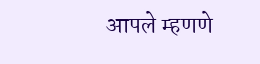आपले म्हणणे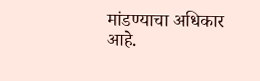मांडण्याचा अधिकार आहे.